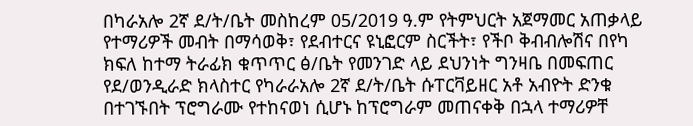በካራአሎ 2ኛ ደ/ት/ቤት መስከረም 05/2019 ዓ.ም የትምህርት አጀማመር አጠቃላይ የተማሪዎች መብት በማሳወቅ፣ የደብተርና ዩኒፎርም ስርችት፣ የችቦ ቅብብሎሽና በየካ ክፍለ ከተማ ትራፊክ ቁጥጥር ፅ/ቤት የመንገድ ላይ ደህንነት ግንዛቤ በመፍጠር የደ/ወንዲራድ ክላስተር የካራራአሎ 2ኛ ደ/ት/ቤት ሱፐርቫይዘር አቶ አብዮት ድንቁ በተገኙበት ፕሮግራሙ የተከናወነ ሲሆኑ ከፕሮግራም መጠናቀቅ በኋላ ተማሪዎቸ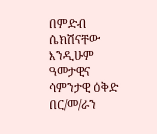በምድብ ሴክሽናቸው እንዲሁም ዓመታዊና ሳምንታዊ ዕቅድ በር/መ/ራን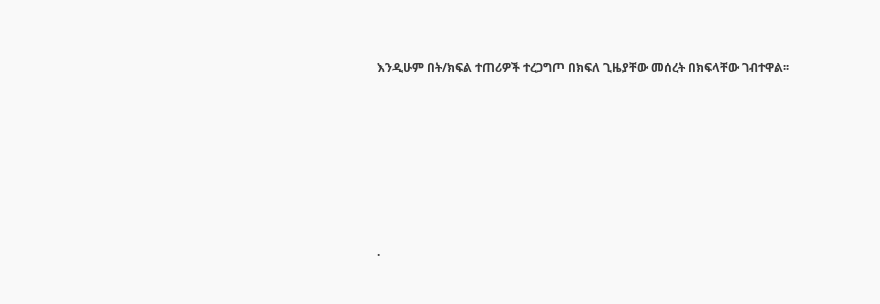እንዲሁም በት/ክፍል ተጠሪዎች ተረጋግጦ በክፍለ ጊዜያቸው መሰረት በክፍላቸው ገብተዋል፡፡










.